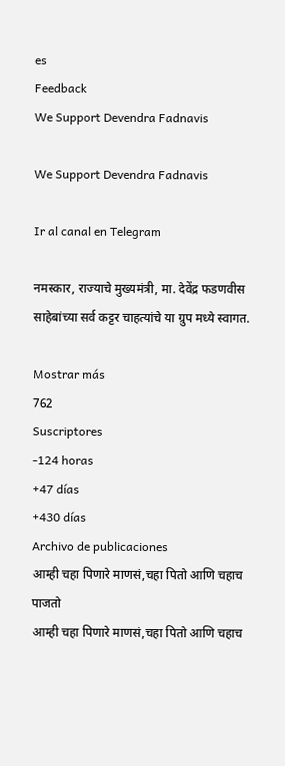es
Feedback
We Support Devendra Fadnavis

We Support Devendra Fadnavis

Ir al canal en Telegram

नमस्कार, राज्याचे मुख्यमंत्री, मा. देवेंद्र फडणवीस साहेबांच्या सर्व कट्टर चाहत्यांचे या ग्रुप मध्ये स्वागत.

Mostrar más
762
Suscriptores
-124 horas
+47 días
+430 días
Archivo de publicaciones
आम्ही चहा पिणारे माणसं,चहा पितो आणि चहाच पाजतो
आम्ही चहा पिणारे माणसं,चहा पितो आणि चहाच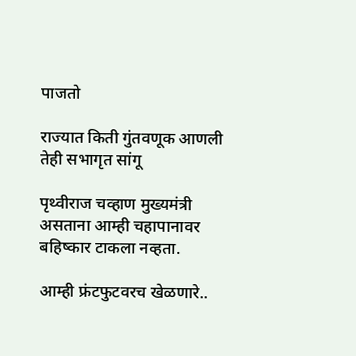पाजतो

राज्यात किती गुंतवणूक आणली तेही सभागृत सांगू

पृथ्वीराज चव्हाण मुख्यमंत्री असताना आम्ही चहापानावर बहिष्कार टाकला नव्हता.

आम्ही फ्रंटफुटवरच खेळणारे..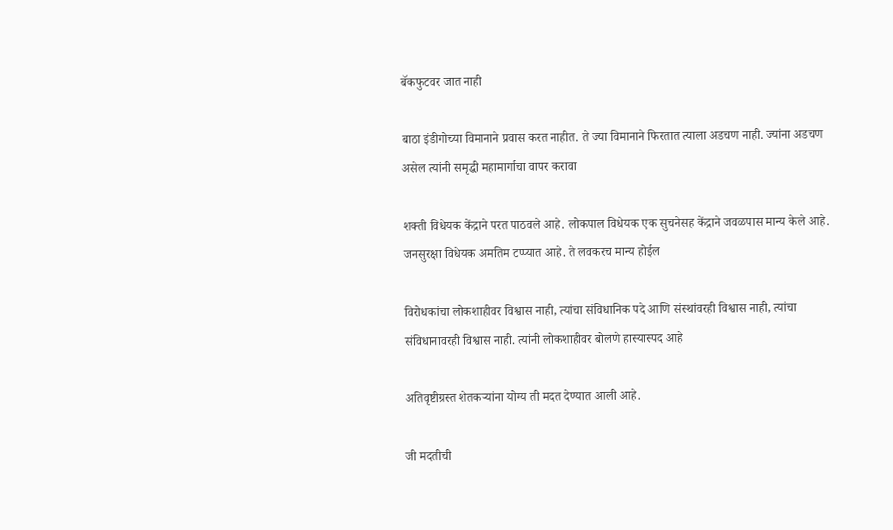बॅकफुटवर जात नाही

बाठा इंडीगोच्या विमानाने प्रवास करत नाहीत. ते ज्या विमानाने फिरतात त्याला अडचण नाही. ज्यांना अडचण असेल त्यांनी समृद्धी महामार्गाचा वापर करावा

शक्ती विधेयक केंद्राने परत पाठवले आहे. लोकपाल विधेयक एक सुचनेसह केंद्राने जवळपास मान्य केले आहे. जनसुरक्षा विधेयक अमतिम टप्प्यात आहे. ते लवकरच मान्य होईल

विरोधकांचा लोकशाहीवर विश्वास नाही, त्यांचा संविधानिक पदे आणि संस्थांवरही विश्वास नाही, त्यांचा संविधानावरही विश्वास नाही. त्यांनी लोकशाहीवर बोलणे हास्यास्पद आहे

अतिवृष्टीग्रस्त शेतकऱ्यांना योग्य ती मदत देण्यात आली आहे.

जी मदतीची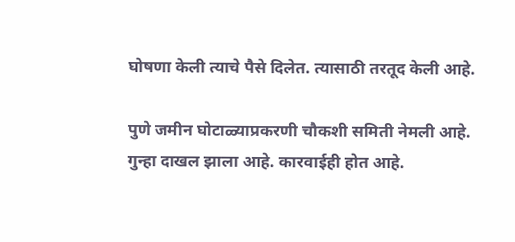घोषणा केली त्याचे पैसे दिलेत. त्यासाठी तरतूद केली आहे.

पुणे जमीन घोटाळ्याप्रकरणी चौकशी समिती नेमली आहे. गुन्हा दाखल झाला आहे. कारवाईही होत आहे.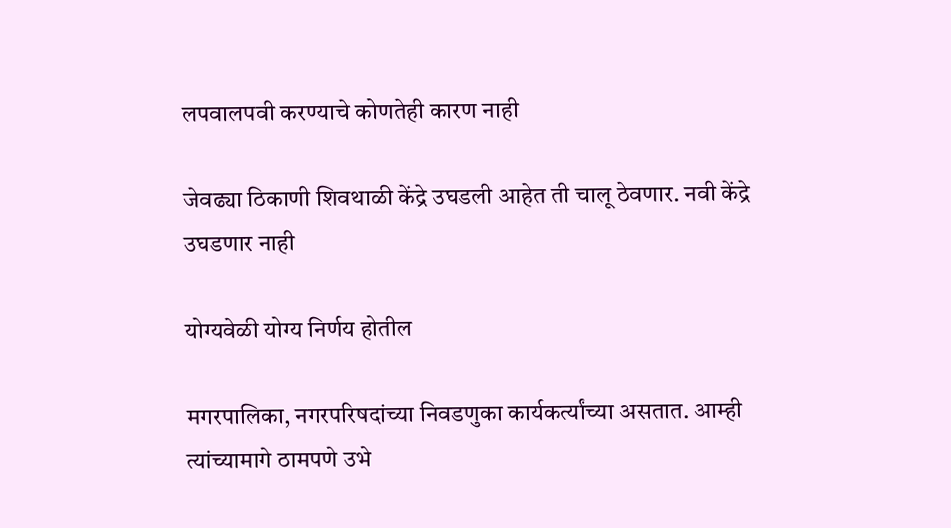लपवालपवी करण्याचे कोणतेही कारण नाही

जेवढ्या ठिकाणी शिवथाळी केंद्रे उघडली आहेत ती चालू ठेवणार. नवी केंद्रे उघडणार नाही

योग्यवेळी योग्य निर्णय होतील

मगरपालिका, नगरपरिषदांच्या निवडणुका कार्यकर्त्यांच्या असतात. आम्ही त्यांच्यामागे ठामपणे उभे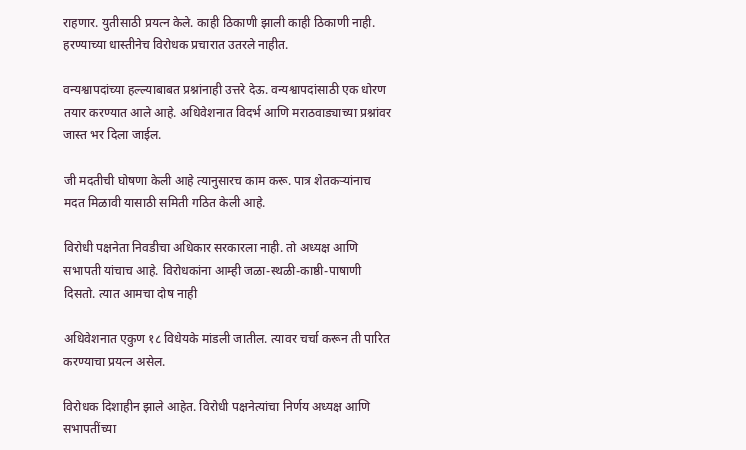राहणार. युतीसाठी प्रयत्न केले. काही ठिकाणी झाली काही ठिकाणी नाही. हरण्याच्या धास्तीनेच विरोधक प्रचारात उतरले नाहीत.

वन्यश्वापदांच्या हल्ल्याबाबत प्रश्नांनाही उत्तरे देऊ. वन्यश्वापदांसाठी एक धोरण तयार करण्यात आले आहे. अधिवेशनात विदर्भ आणि मराठवाड्याच्या प्रश्नांवर जास्त भर दिला जाईल.

जी मदतीची घोषणा केली आहे त्यानुसारच काम करू. पात्र शेतकऱ्यांनाच मदत मिळावी यासाठी समिती गठित केली आहे.

विरोधी पक्षनेता निवडीचा अधिकार सरकारला नाही. तो अध्यक्ष आणि सभापती यांचाच आहे. विरोधकांना आम्ही जळा-स्थळी-काष्ठी-पाषाणी दिसतो. त्यात आमचा दोष नाही

अधिवेशनात एकुण १८ विधेयके मांडली जातील. त्यावर चर्चा करून ती पारित करण्याचा प्रयत्न असेल.

विरोधक दिशाहीन झाले आहेत. विरोधी पक्षनेत्यांचा निर्णय अध्यक्ष आणि सभापतींच्या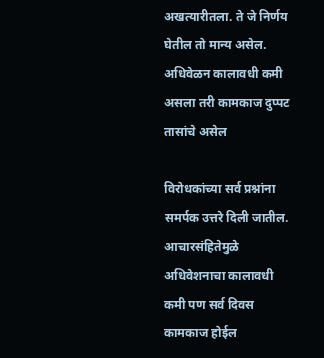अखत्यारीतला. ते जे निर्णय घेतील तो मान्य असेल. अधिवेळन कालावधी कमी असला तरी कामकाज दुप्पट तासांचे असेल

विरोधकांच्या सर्व प्रश्नांना समर्पक उत्तरे दिली जातील. आचारसंहितेमुळे अधिवेशनाचा कालावधी कमी पण सर्व दिवस कामकाज होईल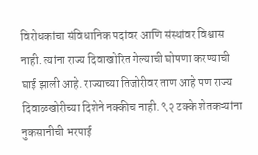विरोधकांचा संविधानिक पदांवर आणि संस्थांवर विश्वास नाही. त्यांना राज्य दिवाखोरित गेल्याची घोषणा करण्याची घाई झाली आहे. राज्याच्या तिजोरीवर ताण आहे पण राज्य दिवाळखोरीच्या दिशेने नक्कीच नाही. ९२ टक्के शेतकऱ्यांना नुकसानीची भरपाई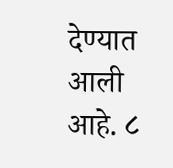देण्यात आली आहे. ८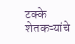टक्के शेतकऱ्यांचे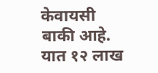केवायसी बाकी आहे. यात १२ लाख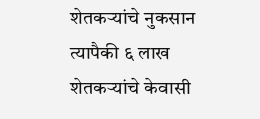शेतकऱ्यांचे नुकसान त्यापैकी ६ लाख शेतकऱ्यांचे केवासी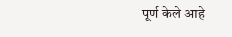पूर्ण केले आहे